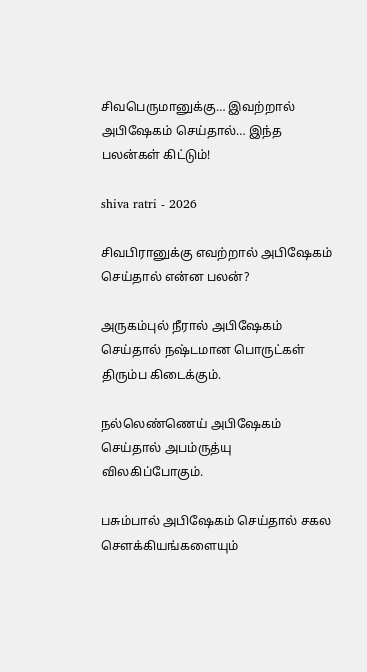சிவபெருமானுக்கு… இவற்றால் அபிஷேகம் செய்தால்… இந்த பலன்கள் கிட்டும்!

shiva ratri - 2026

சிவபிரானுக்கு எவற்றால் அபிஷேகம் செய்தால் என்ன பலன்?

அருகம்புல் நீரால் அபிஷேகம் செய்தால் நஷ்டமான பொருட்கள் திரும்ப கிடைக்கும்.

நல்லெண்ணெய் அபிஷேகம் செய்தால் அபம்ருத்யு விலகிப்போகும்.

பசும்பால் அபிஷேகம் செய்தால் சகல சௌக்கியங்களையும்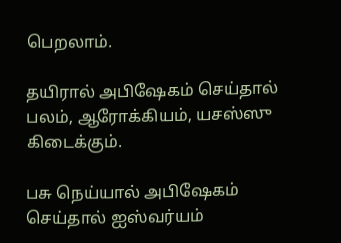பெறலாம்.

தயிரால் அபிஷேகம் செய்தால் பலம், ஆரோக்கியம், யசஸ்ஸு கிடைக்கும்.

பசு நெய்யால் அபிஷேகம் செய்தால் ஐஸ்வர்யம்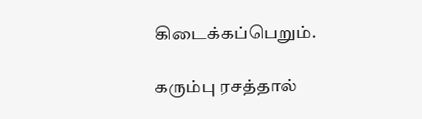கிடைக்கப்பெறும்.

கரும்பு ரசத்தால்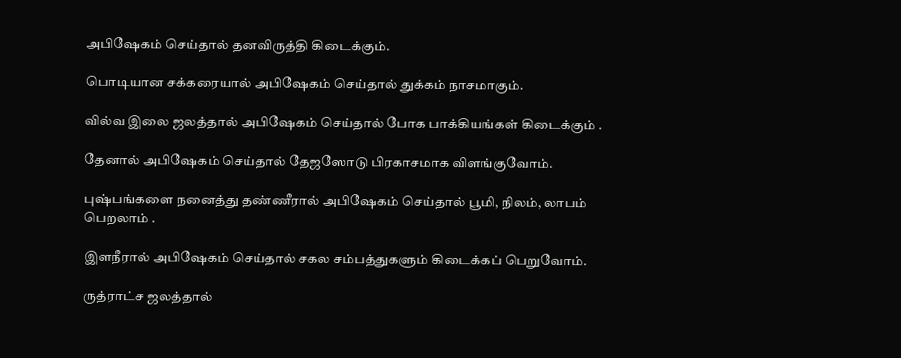அபிஷேகம் செய்தால் தனவிருத்தி கிடைக்கும்.

பொடியான சக்கரையால் அபிஷேகம் செய்தால் துக்கம் நாசமாகும்.

வில்வ இலை ஜலத்தால் அபிஷேகம் செய்தால் போக பாக்கியங்கள் கிடைக்கும் .

தேனால் அபிஷேகம் செய்தால் தேஜஸோடு பிரகாசமாக விளங்குவோம்.

புஷ்பங்களை நனைத்து தண்ணீரால் அபிஷேகம் செய்தால் பூமி, நிலம், லாபம் பெறலாம் .

இளநீரால் அபிஷேகம் செய்தால் சகல சம்பத்துகளும் கிடைக்கப் பெறுவோம்.

ருத்ராட்ச ஜலத்தால்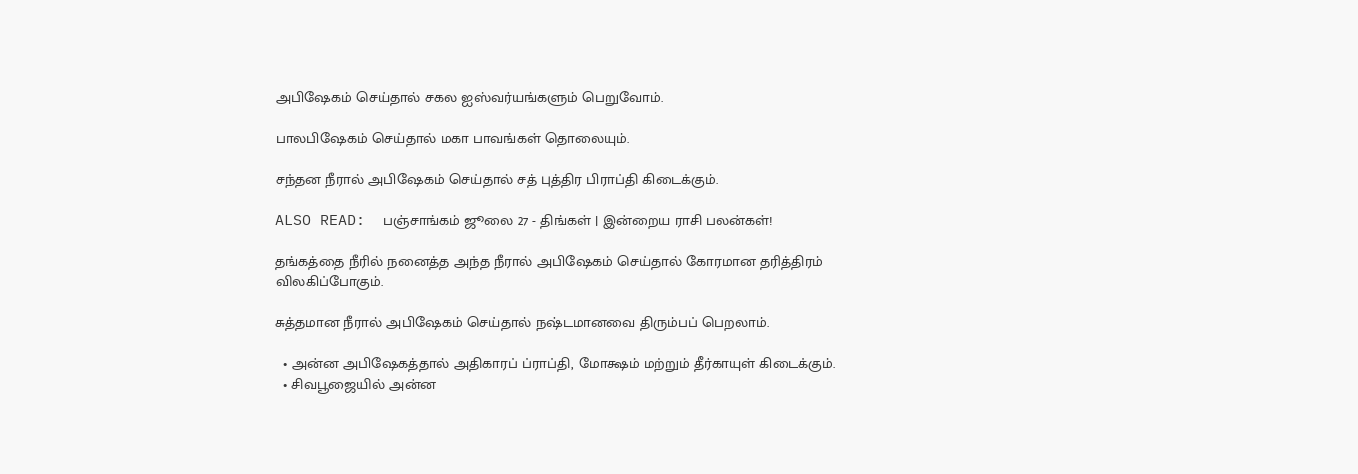அபிஷேகம் செய்தால் சகல ஐஸ்வர்யங்களும் பெறுவோம்.

பாலபிஷேகம் செய்தால் மகா பாவங்கள் தொலையும்.

சந்தன நீரால் அபிஷேகம் செய்தால் சத் புத்திர பிராப்தி கிடைக்கும்.

ALSO READ:  பஞ்சாங்கம் ஜூலை 27 - திங்கள் | இன்றைய ராசி பலன்கள்!

தங்கத்தை நீரில் நனைத்த அந்த நீரால் அபிஷேகம் செய்தால் கோரமான தரித்திரம் விலகிப்போகும்.

சுத்தமான நீரால் அபிஷேகம் செய்தால் நஷ்டமானவை திரும்பப் பெறலாம்.

  • அன்ன அபிஷேகத்தால் அதிகாரப் ப்ராப்தி, மோக்ஷம் மற்றும் தீர்காயுள் கிடைக்கும்.
  • சிவபூஜையில் அன்ன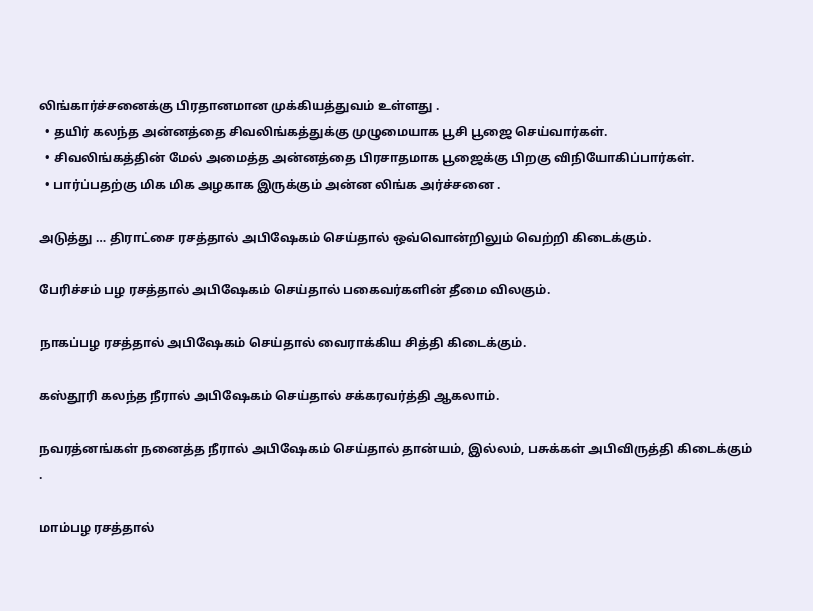லிங்கார்ச்சனைக்கு பிரதானமான முக்கியத்துவம் உள்ளது .
  • தயிர் கலந்த அன்னத்தை சிவலிங்கத்துக்கு முழுமையாக பூசி பூஜை செய்வார்கள்.
  • சிவலிங்கத்தின் மேல் அமைத்த அன்னத்தை பிரசாதமாக பூஜைக்கு பிறகு விநியோகிப்பார்கள்.
  • பார்ப்பதற்கு மிக மிக அழகாக இருக்கும் அன்ன லிங்க அர்ச்சனை .

அடுத்து … திராட்சை ரசத்தால் அபிஷேகம் செய்தால் ஒவ்வொன்றிலும் வெற்றி கிடைக்கும்.

பேரிச்சம் பழ ரசத்தால் அபிஷேகம் செய்தால் பகைவர்களின் தீமை விலகும்.

நாகப்பழ ரசத்தால் அபிஷேகம் செய்தால் வைராக்கிய சித்தி கிடைக்கும்.

கஸ்தூரி கலந்த நீரால் அபிஷேகம் செய்தால் சக்கரவர்த்தி ஆகலாம்.

நவரத்னங்கள் நனைத்த நீரால் அபிஷேகம் செய்தால் தான்யம், இல்லம், பசுக்கள் அபிவிருத்தி கிடைக்கும் .

மாம்பழ ரசத்தால்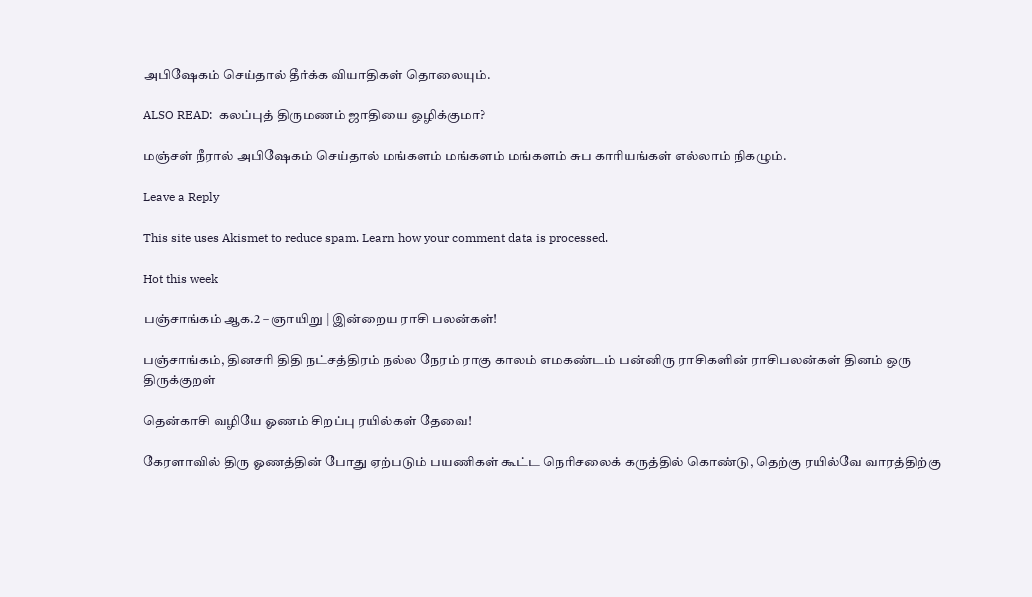அபிஷேகம் செய்தால் தீர்க்க வியாதிகள் தொலையும்.

ALSO READ:  கலப்புத் திருமணம் ஜாதியை ஒழிக்குமா?

மஞ்சள் நீரால் அபிஷேகம் செய்தால் மங்களம் மங்களம் மங்களம் சுப காரியங்கள் எல்லாம் நிகழும்.

Leave a Reply

This site uses Akismet to reduce spam. Learn how your comment data is processed.

Hot this week

பஞ்சாங்கம் ஆக.2 – ஞாயிறு | இன்றைய ராசி பலன்கள்!

பஞ்சாங்கம், தினசரி திதி நட்சத்திரம் நல்ல நேரம் ராகு காலம் எமகண்டம் பன்னிரு ராசிகளின் ராசிபலன்கள் தினம் ஒரு திருக்குறள்

தென்காசி வழியே ஓணம் சிறப்பு ரயில்கள் தேவை!

கேரளாவில் திரு ஓணத்தின் போது ஏற்படும் பயணிகள் கூட்ட நெரிசலைக் கருத்தில் கொண்டு, தெற்கு ரயில்வே வாரத்திற்கு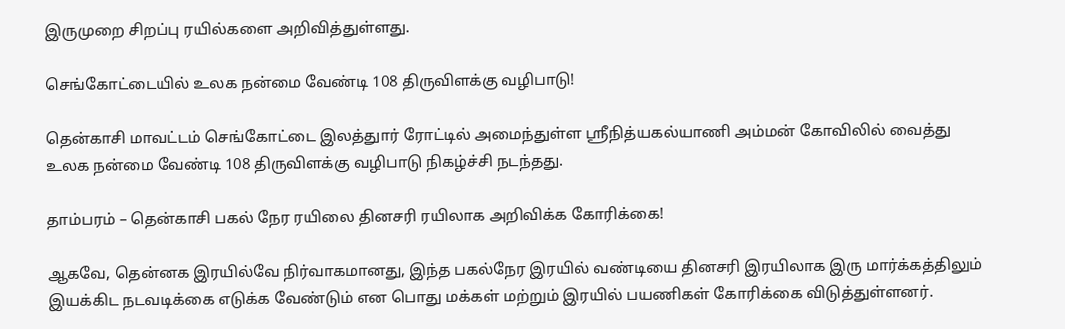இருமுறை சிறப்பு ரயில்களை அறிவித்துள்ளது.

செங்கோட்டையில் உலக நன்மை வேண்டி 108 திருவிளக்கு வழிபாடு!

தென்காசி மாவட்டம் செங்கோட்டை இலத்துார் ரோட்டில் அமைந்துள்ள ஸ்ரீநித்யகல்யாணி அம்மன் கோவிலில் வைத்து உலக நன்மை வேண்டி 108 திருவிளக்கு வழிபாடு நிகழ்ச்சி நடந்தது.

தாம்பரம் – தென்காசி பகல் நேர ரயிலை தினசரி ரயிலாக அறிவிக்க கோரிக்கை!

ஆகவே, தென்னக இரயில்வே நிர்வாகமானது, இந்த பகல்நேர இரயில் வண்டியை தினசரி இரயிலாக இரு மார்க்கத்திலும் இயக்கிட நடவடிக்கை எடுக்க வேண்டும் என பொது மக்கள் மற்றும் இரயில் பயணிகள் கோரிக்கை விடுத்துள்ளனர்.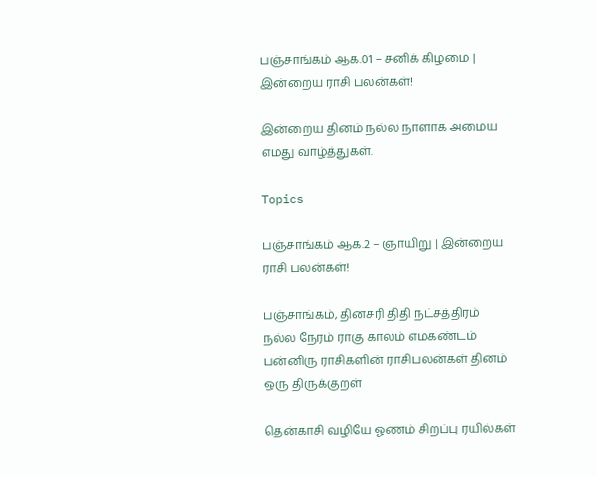பஞ்சாங்கம் ஆக.01 – சனிக் கிழமை | இன்றைய ராசி பலன்கள்!

இன்றைய தினம் நல்ல நாளாக அமைய எமது வாழ்த்துகள்.

Topics

பஞ்சாங்கம் ஆக.2 – ஞாயிறு | இன்றைய ராசி பலன்கள்!

பஞ்சாங்கம், தினசரி திதி நட்சத்திரம் நல்ல நேரம் ராகு காலம் எமகண்டம் பன்னிரு ராசிகளின் ராசிபலன்கள் தினம் ஒரு திருக்குறள்

தென்காசி வழியே ஓணம் சிறப்பு ரயில்கள்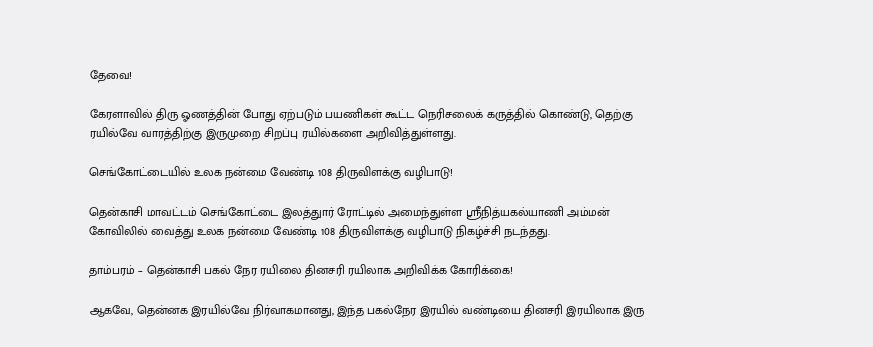தேவை!

கேரளாவில் திரு ஓணத்தின் போது ஏற்படும் பயணிகள் கூட்ட நெரிசலைக் கருத்தில் கொண்டு, தெற்கு ரயில்வே வாரத்திற்கு இருமுறை சிறப்பு ரயில்களை அறிவித்துள்ளது.

செங்கோட்டையில் உலக நன்மை வேண்டி 108 திருவிளக்கு வழிபாடு!

தென்காசி மாவட்டம் செங்கோட்டை இலத்துார் ரோட்டில் அமைந்துள்ள ஸ்ரீநித்யகல்யாணி அம்மன் கோவிலில் வைத்து உலக நன்மை வேண்டி 108 திருவிளக்கு வழிபாடு நிகழ்ச்சி நடந்தது.

தாம்பரம் – தென்காசி பகல் நேர ரயிலை தினசரி ரயிலாக அறிவிக்க கோரிக்கை!

ஆகவே, தென்னக இரயில்வே நிர்வாகமானது, இந்த பகல்நேர இரயில் வண்டியை தினசரி இரயிலாக இரு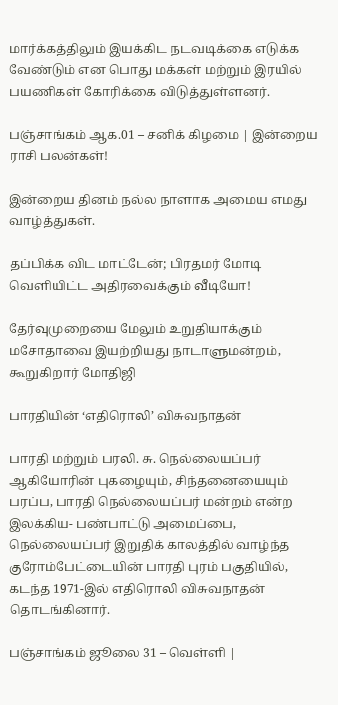மார்க்கத்திலும் இயக்கிட நடவடிக்கை எடுக்க வேண்டும் என பொது மக்கள் மற்றும் இரயில் பயணிகள் கோரிக்கை விடுத்துள்ளனர்.

பஞ்சாங்கம் ஆக.01 – சனிக் கிழமை | இன்றைய ராசி பலன்கள்!

இன்றைய தினம் நல்ல நாளாக அமைய எமது வாழ்த்துகள்.

தப்பிக்க விட மாட்டேன்; பிரதமர் மோடி வெளியிட்ட அதிரவைக்கும் வீடியோ!

தேர்வுமுறையை மேலும் உறுதியாக்கும் மசோதாவை இயற்றியது நாடாளுமன்றம், கூறுகிறார் மோதிஜி

பாரதியின் ‘எதிரொலி’ விசுவநாதன்

பாரதி மற்றும் பரலி. சு. நெல்லையப்பர் ஆகியோரின் புகழையும், சிந்தனையையும் பரப்ப, பாரதி நெல்லையப்பர் மன்றம் என்ற இலக்கிய- பண்பாட்டு அமைப்பை, நெல்லையப்பர் இறுதிக் காலத்தில் வாழ்ந்த குரோம்பேட்டையின் பாரதி புரம் பகுதியில், கடந்த 1971-இல் எதிரொலி விசுவநாதன் தொடங்கினார்.

பஞ்சாங்கம் ஜூலை 31 – வெள்ளி |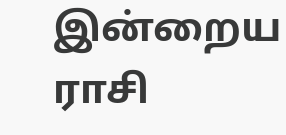இன்றைய ராசி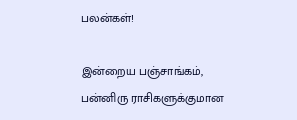பலன்கள்!

இன்றைய பஞ்சாங்கம், பன்னிரு ராசிகளுக்குமான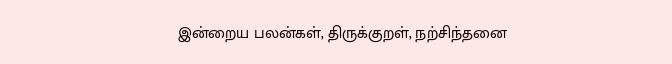இன்றைய பலன்கள், திருக்குறள், நற்சிந்தனை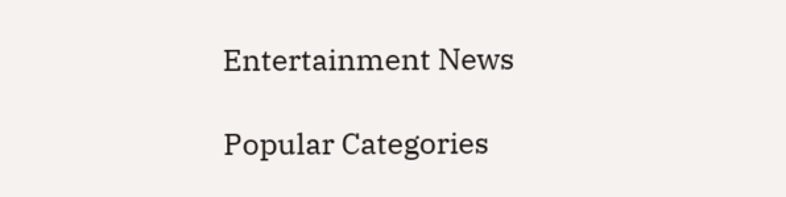Entertainment News

Popular Categories